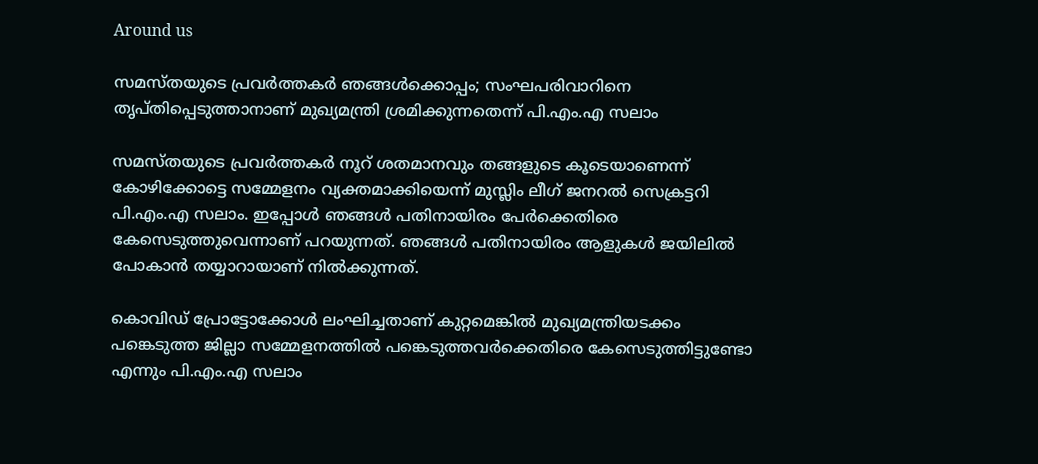Around us

സമസ്തയുടെ പ്രവര്‍ത്തകര്‍ ഞങ്ങള്‍ക്കൊപ്പം; സംഘപരിവാറിനെ തൃപ്തിപ്പെടുത്താനാണ് മുഖ്യമന്ത്രി ശ്രമിക്കുന്നതെന്ന് പി.എം.എ സലാം

സമസ്തയുടെ പ്രവര്‍ത്തകര്‍ നൂറ് ശതമാനവും തങ്ങളുടെ കൂടെയാണെന്ന് കോഴിക്കോട്ടെ സമ്മേളനം വ്യക്തമാക്കിയെന്ന് മുസ്ലിം ലീഗ് ജനറല്‍ സെക്രട്ടറി പി.എം.എ സലാം. ഇപ്പോള്‍ ഞങ്ങള്‍ പതിനായിരം പേര്‍ക്കെതിരെ കേസെടുത്തുവെന്നാണ് പറയുന്നത്. ഞങ്ങള്‍ പതിനായിരം ആളുകള്‍ ജയിലില്‍ പോകാന്‍ തയ്യാറായാണ് നില്‍ക്കുന്നത്.

കൊവിഡ് പ്രോട്ടോക്കോള്‍ ലംഘിച്ചതാണ് കുറ്റമെങ്കില്‍ മുഖ്യമന്ത്രിയടക്കം പങ്കെടുത്ത ജില്ലാ സമ്മേളനത്തില്‍ പങ്കെടുത്തവര്‍ക്കെതിരെ കേസെടുത്തിട്ടുണ്ടോ എന്നും പി.എം.എ സലാം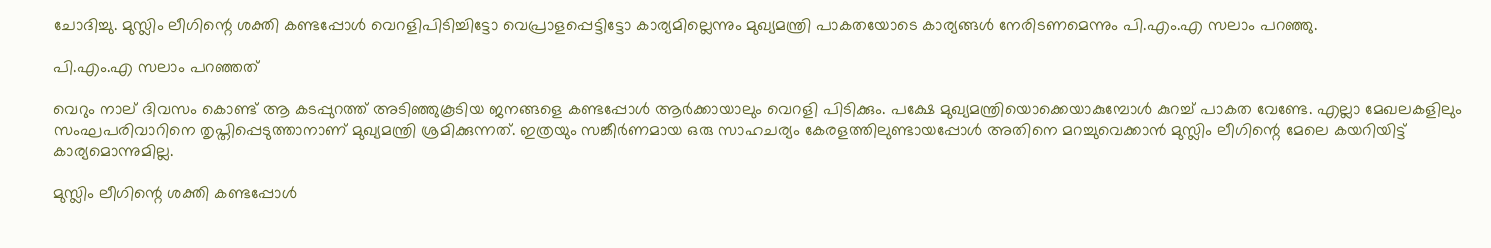ചോദിച്ചു. മുസ്ലിം ലീഗിന്റെ ശക്തി കണ്ടപ്പോള്‍ വെറളിപിടിച്ചിട്ടോ വെപ്രാളപ്പെട്ടിട്ടോ കാര്യമില്ലെന്നും മുഖ്യമന്ത്രി പാകതയോടെ കാര്യങ്ങള്‍ നേരിടണമെന്നും പി.എം.എ സലാം പറഞ്ഞു.

പി.എം.എ സലാം പറഞ്ഞത്

വെറും നാല് ദിവസം കൊണ്ട് ആ കടപ്പുറത്ത് അടിഞ്ഞുകൂടിയ ജനങ്ങളെ കണ്ടപ്പോള്‍ ആര്‍ക്കായാലും വെറളി പിടിക്കും. പക്ഷേ മുഖ്യമന്ത്രിയൊക്കെയാകുമ്പോള്‍ കുറച്ച് പാകത വേണ്ടേ. എല്ലാ മേഖലകളിലും സംഘപരിവാറിനെ തൃപ്തിപ്പെടുത്താനാണ് മുഖ്യമന്ത്രി ശ്രമിക്കുന്നത്. ഇത്രയും സങ്കീര്‍ണമായ ഒരു സാഹചര്യം കേരളത്തിലുണ്ടായപ്പോള്‍ അതിനെ മറച്ചുവെക്കാന്‍ മുസ്ലിം ലീഗിന്റെ മേലെ കയറിയിട്ട് കാര്യമൊന്നുമില്ല.

മുസ്ലിം ലീഗിന്റെ ശക്തി കണ്ടപ്പോള്‍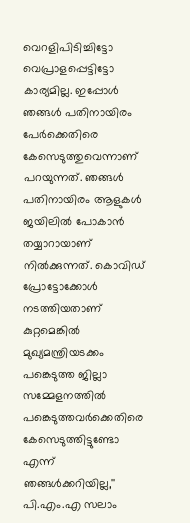വെറളിപിടിച്ചിട്ടോ വെപ്രാളപ്പെട്ടിട്ടോ കാര്യമില്ല. ഇപ്പോള്‍ ഞങ്ങള്‍ പതിനായിരം പേര്‍ക്കെതിരെ കേസെടുത്തുവെന്നാണ് പറയുന്നത്. ഞങ്ങള്‍ പതിനായിരം ആളുകള്‍ ജയിലില്‍ പോകാന്‍ തയ്യാറായാണ് നില്‍ക്കുന്നത്. കൊവിഡ് പ്രോട്ടോക്കോള്‍ നടത്തിയതാണ് കുറ്റമെങ്കില്‍ മുഖ്യമന്ത്രിയടക്കം പങ്കെടുത്ത ജില്ലാ സമ്മേളനത്തില്‍ പങ്കെടുത്തവര്‍ക്കെതിരെ കേസെടുത്തിട്ടുണ്ടോ എന്ന് ഞങ്ങള്‍ക്കറിയില്ല,'' പി.എം.എ സലാം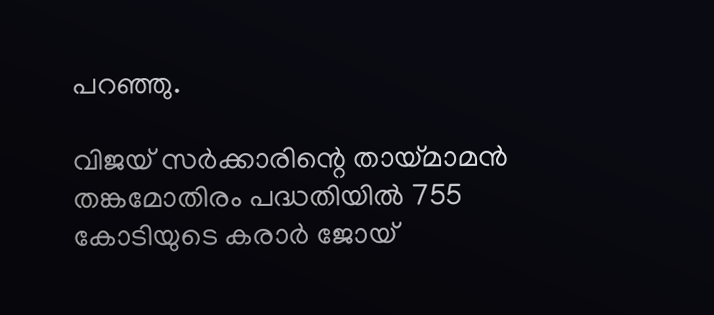പറഞ്ഞു.

വിജയ് സര്‍ക്കാരിന്റെ തായ്മാമന്‍ തങ്കമോതിരം പദ്ധതിയില്‍ 755 കോടിയുടെ കരാര്‍ ജോയ്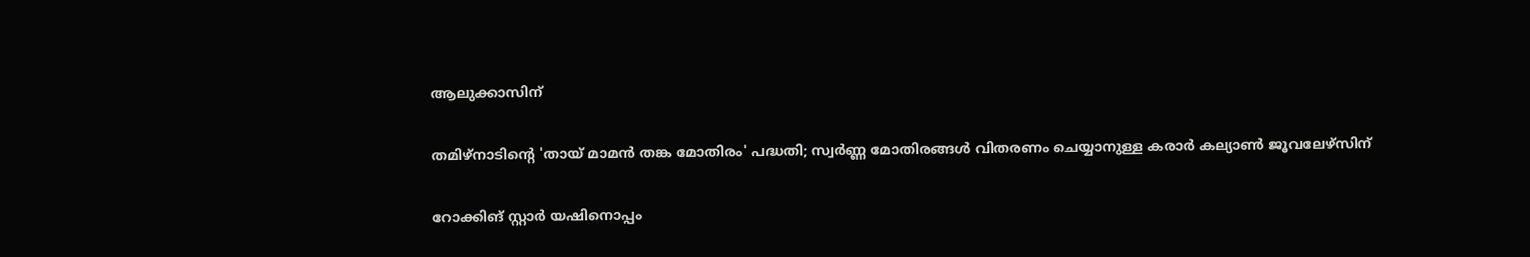ആലുക്കാസിന്

തമിഴ്‌നാടിന്റെ 'തായ് മാമന്‍ തങ്ക മോതിരം' പദ്ധതി; സ്വര്‍ണ്ണ മോതിരങ്ങള്‍ വിതരണം ചെയ്യാനുള്ള കരാര്‍ കല്യാണ്‍ ജൂവലേഴ്‌സിന്

റോക്കിങ് സ്റ്റാര്‍ യഷിനൊപ്പം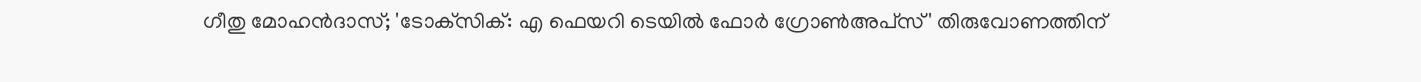ഗീതു മോഹന്‍ദാസ്; 'ടോക്‌സിക്: എ ഫെയറി ടെയില്‍ ഫോര്‍ ഗ്രോണ്‍അപ്‌സ്' തിരുവോണത്തിന്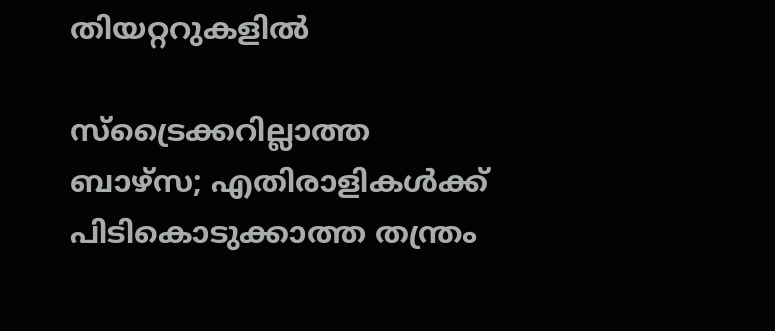തിയറ്ററുകളില്‍

സ്ട്രൈക്കറില്ലാത്ത ബാഴ്‌സ; എതിരാളികൾക്ക് പിടികൊടുക്കാത്ത തന്ത്രം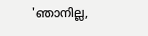'ഞാനില്ല,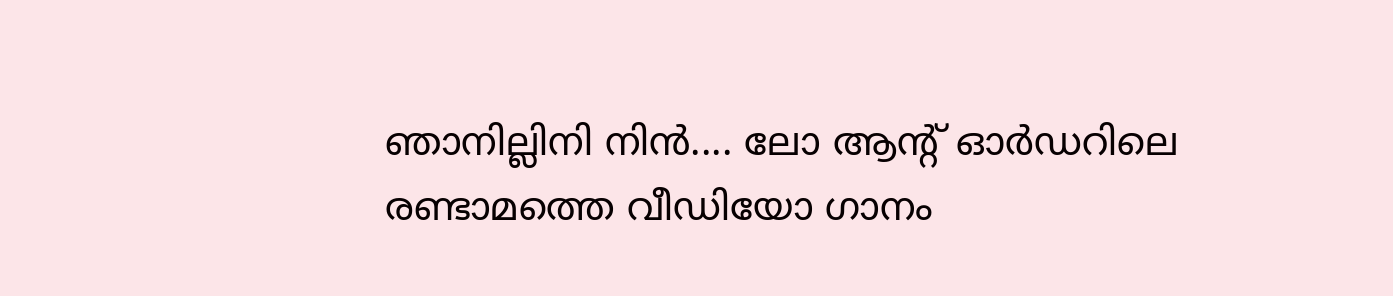ഞാനില്ലിനി നിന്‍.... ലോ ആന്റ് ഓര്‍ഡറിലെ രണ്ടാമത്തെ വീഡിയോ ഗാനം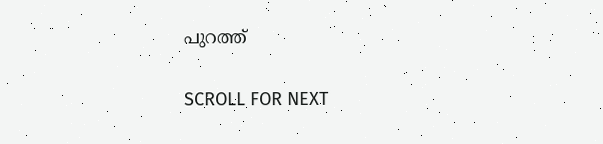പുറത്ത്

SCROLL FOR NEXT